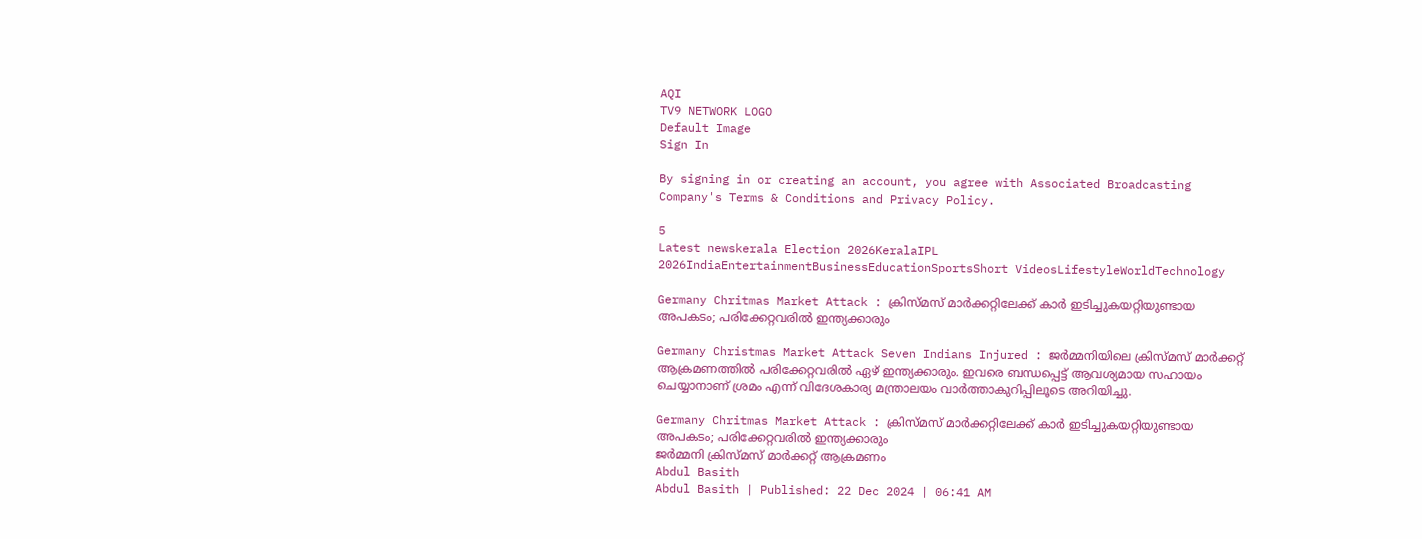AQI
TV9 NETWORK LOGO
Default Image
Sign In

By signing in or creating an account, you agree with Associated Broadcasting Company's Terms & Conditions and Privacy Policy.

5
Latest newskerala Election 2026KeralaIPL 2026IndiaEntertainmentBusinessEducationSportsShort VideosLifestyleWorldTechnology

Germany Chritmas Market Attack : ക്രിസ്മസ് മാർക്കറ്റിലേക്ക് കാർ ഇടിച്ചുകയറ്റിയുണ്ടായ അപകടം; പരിക്കേറ്റവരിൽ ഇന്ത്യക്കാരും

Germany Christmas Market Attack Seven Indians Injured : ജർമ്മനിയിലെ ക്രിസ്മസ് മാർക്കറ്റ് ആക്രമണത്തിൽ പരിക്കേറ്റവരിൽ ഏഴ് ഇന്ത്യക്കാരും. ഇവരെ ബന്ധപ്പെട്ട് ആവശ്യമായ സഹായം ചെയ്യാനാണ് ശ്രമം എന്ന് വിദേശകാര്യ മന്ത്രാലയം വാർത്താകുറിപ്പിലൂടെ അറിയിച്ചു.

Germany Chritmas Market Attack : ക്രിസ്മസ് മാർക്കറ്റിലേക്ക് കാർ ഇടിച്ചുകയറ്റിയുണ്ടായ അപകടം; പരിക്കേറ്റവരിൽ ഇന്ത്യക്കാരും
ജർമ്മനി ക്രിസ്മസ് മാർക്കറ്റ് ആക്രമണം
Abdul Basith
Abdul Basith | Published: 22 Dec 2024 | 06:41 AM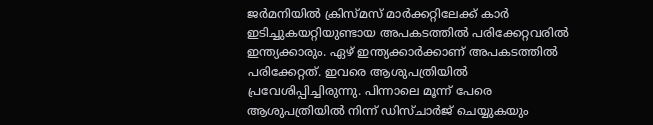ജർമനിയിൽ ക്രിസ്മസ് മാർക്കറ്റിലേക്ക് കാർ ഇടിച്ചുകയറ്റിയുണ്ടായ അപകടത്തിൽ പരിക്കേറ്റവരിൽ ഇന്ത്യക്കാരും. ഏഴ് ഇന്ത്യക്കാർക്കാണ് അപകടത്തിൽ പരിക്കേറ്റത്. ഇവരെ ആശുപത്രിയിൽ പ്രവേശിപ്പിച്ചിരുന്നു. പിന്നാലെ മൂന്ന് പേരെ ആശുപത്രിയിൽ നിന്ന് ഡിസ്ചാർജ് ചെയ്യുകയും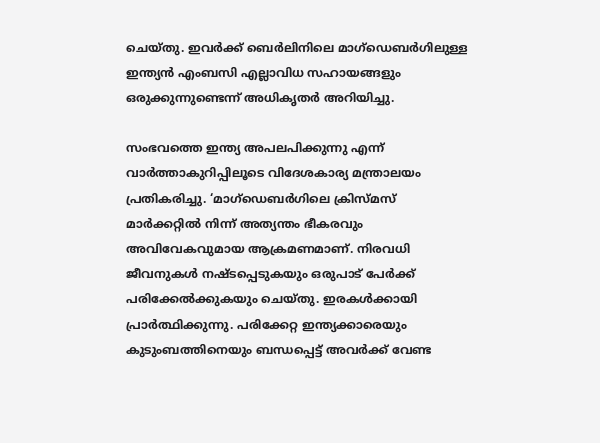ചെയ്തു. ഇവർക്ക് ബെർലിനിലെ മാഗ്ഡെബർഗിലുള്ള ഇന്ത്യൻ എംബസി എല്ലാവിധ സഹായങ്ങളും ഒരുക്കുന്നുണ്ടെന്ന് അധികൃതർ അറിയിച്ചു.

സംഭവത്തെ ഇന്ത്യ അപലപിക്കുന്നു എന്ന് വാർത്താകുറിപ്പിലൂടെ വിദേശകാര്യ മന്ത്രാലയം പ്രതികരിച്ചു. ‘മാഗ്ഡെബർഗിലെ ക്രിസ്മസ് മാർക്കറ്റിൽ നിന്ന് അത്യന്തം ഭീകരവും അവിവേകവുമായ ആക്രമണമാണ്. നിരവധി ജീവനുകൾ നഷ്ടപ്പെടുകയും ഒരുപാട് പേർക്ക് പരിക്കേൽക്കുകയും ചെയ്തു. ഇരകൾക്കായി പ്രാർത്ഥിക്കുന്നു. പരിക്കേറ്റ ഇന്ത്യക്കാരെയും കുടുംബത്തിനെയും ബന്ധപ്പെട്ട് അവർക്ക് വേണ്ട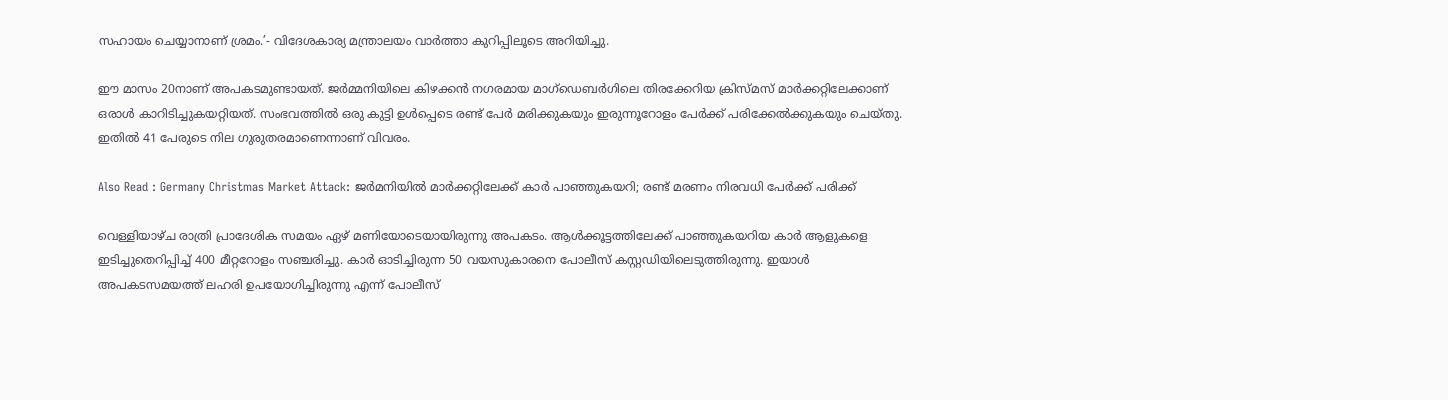സഹായം ചെയ്യാനാണ് ശ്രമം.’- വിദേശകാര്യ മന്ത്രാലയം വാർത്താ കുറിപ്പിലൂടെ അറിയിച്ചു.

ഈ മാസം 20നാണ് അപകടമുണ്ടായത്. ജർമ്മനിയിലെ കിഴക്കൻ നഗരമായ മാഗ്ഡെബർഗിലെ തിരക്കേറിയ ക്രിസ്മസ് മാർക്കറ്റിലേക്കാണ് ഒരാൾ കാറിടിച്ചുകയറ്റിയത്. സംഭവത്തിൽ ഒരു കുട്ടി ഉൾപ്പെടെ രണ്ട് പേർ മരിക്കുകയും ഇരുന്നൂറോളം പേർക്ക് പരിക്കേൽക്കുകയും ചെയ്തു. ഇതിൽ 41 പേരുടെ നില ഗുരുതരമാണെന്നാണ് വിവരം.

Also Read : Germany Christmas Market Attack: ജർമനിയിൽ മാർക്കറ്റിലേക്ക് കാർ പാഞ്ഞുകയറി; രണ്ട് മരണം നിരവധി പേർക്ക് പരിക്ക്‌

വെള്ളിയാഴ്ച രാത്രി പ്രാദേശിക സമയം ഏഴ് മണിയോടെയായിരുന്നു അപകടം. ആൾക്കൂട്ടത്തിലേക്ക് പാഞ്ഞുകയറിയ കാർ ആളുകളെ ഇടിച്ചുതെറിപ്പിച്ച് 400 മീറ്ററോളം സഞ്ചരിച്ചു. കാർ ഓടിച്ചിരുന്ന 50 വയസുകാരനെ പോലീസ് കസ്റ്റഡിയിലെടുത്തിരുന്നു. ഇയാൾ അപകടസമയത്ത് ലഹരി ഉപയോഗിച്ചിരുന്നു എന്ന് പോലീസ്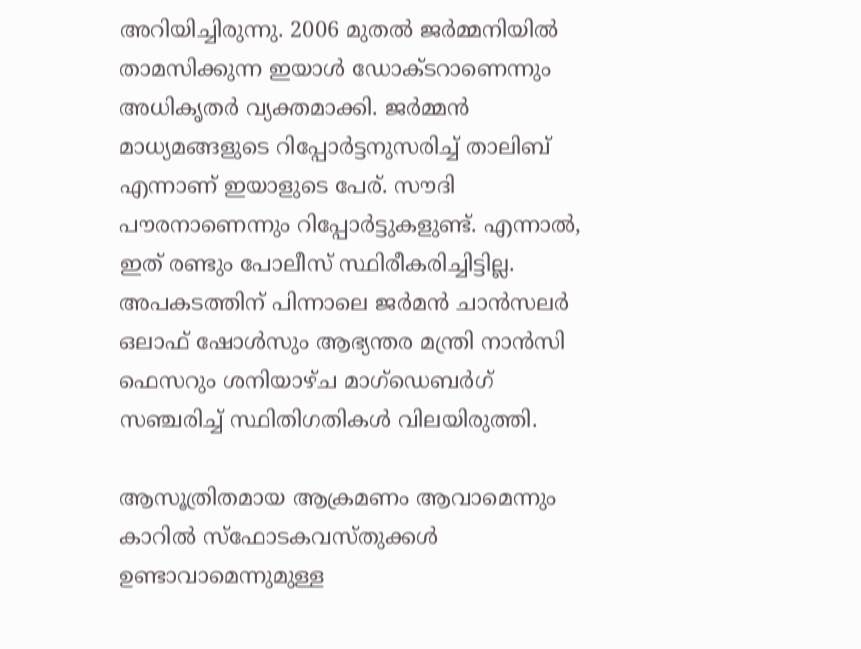അറിയിച്ചിരുന്നു. 2006 മുതൽ ജർമ്മനിയിൽ താമസിക്കുന്ന ഇയാൾ ഡോക്ടറാണെന്നും അധികൃതർ വ്യക്തമാക്കി. ജർമ്മൻ മാധ്യമങ്ങളുടെ റിപ്പോർട്ടനുസരിച്ച് താലിബ് എന്നാണ് ഇയാളുടെ പേര്. സൗദി പൗരനാണെന്നും റിപ്പോർട്ടുകളുണ്ട്. എന്നാൽ, ഇത് രണ്ടും പോലീസ് സ്ഥിരീകരിച്ചിട്ടില്ല. അപകടത്തിന് പിന്നാലെ ജർമൻ ചാൻസലർ ഒലാഫ് ഷോൾസും ആഭ്യന്തര മന്ത്രി നാൻസി ഫെസറും ശനിയാഴ്ച മാഗ്ഡെബർഗ് സഞ്ചരിച്ച് സ്ഥിതിഗതികൾ വിലയിരുത്തി.

ആസൂത്രിതമായ ആക്രമണം ആവാമെന്നും കാറിൽ സ്ഫോടകവസ്തുക്കൾ ഉണ്ടാവാമെന്നുമുള്ള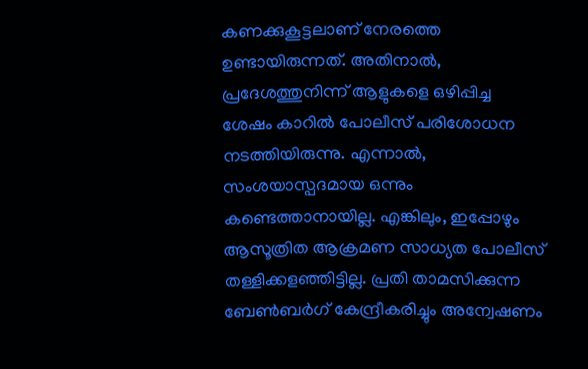കണക്കുകൂട്ടലാണ് നേരത്തെ ഉണ്ടായിരുന്നത്. അതിനാൽ, പ്രദേശത്തുനിന്ന് ആളുകളെ ഒഴിപ്പിച്ച ശേഷം കാറിൽ പോലീസ് പരിശോധന നടത്തിയിരുന്നു. എന്നാൽ, സംശയാസ്പദമായ ഒന്നും കണ്ടെത്താനായില്ല. എങ്കിലും, ഇപ്പോഴും ആസൂത്രിത ആക്രമണ സാധ്യത പോലീസ് തള്ളിക്കളഞ്ഞിട്ടില്ല. പ്രതി താമസിക്കുന്ന ബേണ്‍ബര്‍ഗ് കേന്ദ്രീകരിച്ചും അന്വേഷണം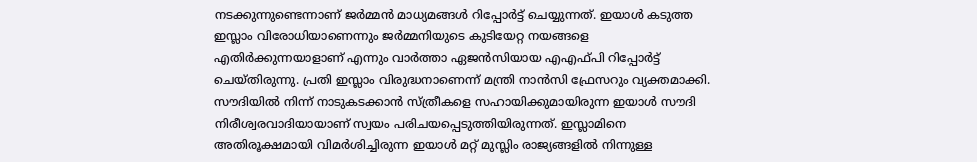നടക്കുന്നുണ്ടെന്നാണ് ജർമ്മൻ മാധ്യമങ്ങൾ റിപ്പോർട്ട് ചെയ്യുന്നത്. ഇയാൾ കടുത്ത ഇസ്ലാം വിരോധിയാണെന്നും ജർമ്മനിയുടെ കുടിയേറ്റ നയങ്ങളെ എതിർക്കുന്നയാളാണ് എന്നും വാർത്താ ഏജൻസിയായ എഎഫ്‌പി റിപ്പോർട്ട് ചെയ്തിരുന്നു. പ്രതി ഇസ്ലാം വിരുദ്ധനാണെന്ന് മന്ത്രി നാൻസി ഫ്രേസറും വ്യക്തമാക്കി. സൗദിയിൽ നിന്ന് നാടുകടക്കാൻ സ്ത്രീകളെ സഹായിക്കുമായിരുന്ന ഇയാൾ സൗദി നിരീശ്വരവാദിയായാണ് സ്വയം പരിചയപ്പെടുത്തിയിരുന്നത്. ഇസ്ലാമിനെ അതിരൂക്ഷമായി വിമർശിച്ചിരുന്ന ഇയാൾ മറ്റ് മുസ്ലിം രാജ്യങ്ങളിൽ നിന്നുള്ള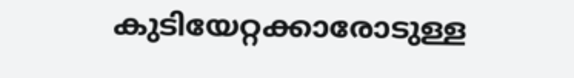കുടിയേറ്റക്കാരോടുള്ള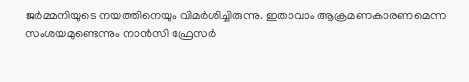ജർമ്മനിയുടെ നയത്തിനെയും വിമർശിച്ചിരുന്നു. ഇതാവാം ആക്രമണകാരണമെന്ന സംശയമുണ്ടെന്നും നാൻസി ഫ്രേസർ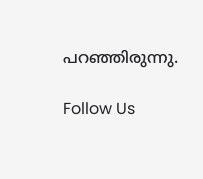പറഞ്ഞിരുന്നു.

Follow Us